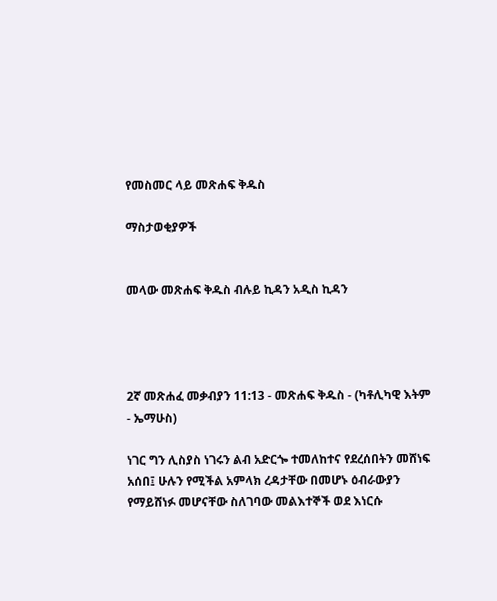የመስመር ላይ መጽሐፍ ቅዱስ

ማስታወቂያዎች


መላው መጽሐፍ ቅዱስ ብሉይ ኪዳን አዲስ ኪዳን




2ኛ መጽሐፈ መቃብያን 11:13 - መጽሐፍ ቅዱስ - (ካቶሊካዊ እትም - ኤማሁስ)

ነገር ግን ሊስያስ ነገሩን ልብ አድርጐ ተመለከተና የደረሰበትን መሸነፍ አሰበ፤ ሁሉን የሚችል አምላክ ረዳታቸው በመሆኑ ዕብራውያን የማይሸነፉ መሆናቸው ስለገባው መልእተኞች ወደ እነርሱ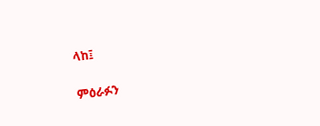ላከ፤

ምዕራፉን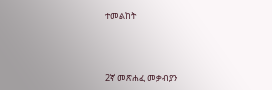ተመልከት



2ኛ መጽሐፈ መቃብያን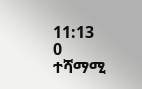11:13
0 ተሻማሚ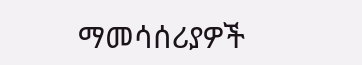ማመሳሰሪያዎች